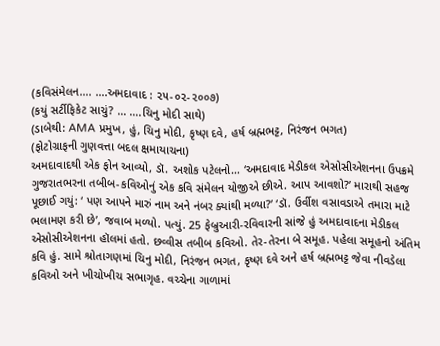(કવિસંમેલન…. ….અમદાવાદ : ૨૫-૦૨-૨૦૦૭)
(કયું સર્ટીફિકેટ સાચું? … ….ચિનુ મોદી સાથે)
(ડાબેથી: AMA પ્રમુખ, હું, ચિનુ મોદી, કૃષ્ણ દવે, હર્ષ બ્રહ્મભટ્ટ, નિરંજન ભગત)
(ફોટોગ્રાફની ગુણવત્તા બદલ ક્ષમાયાચના)
અમદાવાદથી એક ફોન આવ્યો, ડૉ. અશોક પટેલનો… ‘અમદાવાદ મેડીકલ એસોસીએશનના ઉપક્રમે ગુજરાતભરના તબીબ-કવિઓનું એક કવિ સંમેલન યોજીએ છીએ. આપ આવશો?’ મારાથી સહજ પૂછાઈ ગયું: ‘ પણ આપને મારું નામ અને નંબર ક્યાંથી મળ્યા?’ ‘ડૉ. ઉર્વીશ વસાવડાએ તમારા માટે ભલામણ કરી છે’, જવાબ મળ્યો. પત્યું. 25 ફેબ્રુઆરી-રવિવારની સાંજે હું અમદાવાદના મેડીકલ એસોસીએશનના હૉલમાં હતો. છવ્વીસ તબીબ કવિઓ. તેર-તેરના બે સમૂહ. પહેલા સમૂહનો અંતિમ કવિ હું. સામે શ્રોતાગણમાં ચિનુ મોદી, નિરંજન ભગત, કૃષ્ણ દવે અને હર્ષ બ્રહ્મભટ્ટ જેવા નીવડેલા કવિઓ અને ખીચોખીચ સભાગૃહ. વચ્ચેના ગાળામાં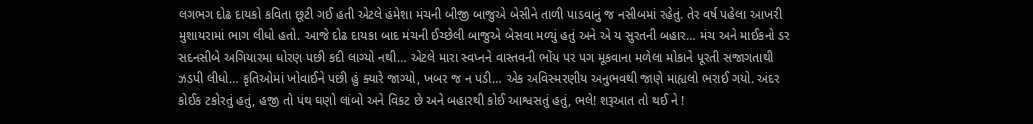લગભગ દોઢ દાયકો કવિતા છૂટી ગઈ હતી એટલે હંમેશા મંચની બીજી બાજુએ બેસીને તાળી પાડવાનું જ નસીબમાં રહેતું. તેર વર્ષ પહેલા આખરી મુશાયરામાં ભાગ લીધો હતો. આજે દોઢ દાયકા બાદ મંચની ઈચ્છેલી બાજુએ બેસવા મળ્યું હતું અને એ ય સુરતની બહાર… મંચ અને માઈકનો ડર સદનસીબે અગિયારમા ધોરણ પછી કદી લાગ્યો નથી… એટલે મારા સ્વપ્નને વાસ્તવની ભોંય પર પગ મૂકવાના મળેલા મોકાને પૂરતી સજાગતાથી ઝડપી લીધો… કૃતિઓમાં ખોવાઈને પછી હું ક્યારે જાગ્યો, ખબર જ ન પડી… એક અવિસ્મરણીય અનુભવથી જાણે માહ્યલો ભરાઈ ગયો. અંદર કોઈક ટકોરતું હતું, હજી તો પંથ ઘણો લાંબો અને વિકટ છે અને બહારથી કોઈ આશ્વસતું હતું, ભલે! શરૂઆત તો થઈ ને !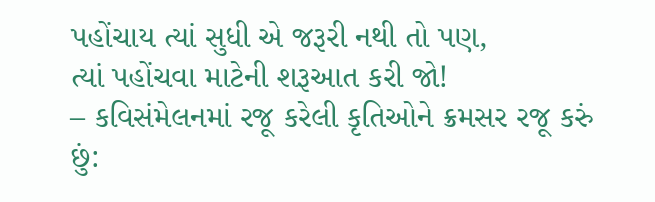પહોંચાય ત્યાં સુધી એ જરૂરી નથી તો પણ,
ત્યાં પહોંચવા માટેની શરૂઆત કરી જો!
– કવિસંમેલનમાં રજૂ કરેલી કૃતિઓને ક્રમસર રજૂ કરું છું: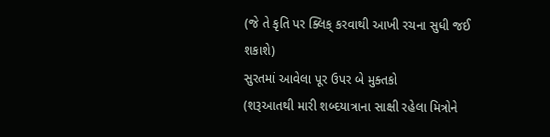(જે તે કૃતિ પર ક્લિક્ કરવાથી આખી રચના સુધી જઈ શકાશે)
સુરતમાં આવેલા પૂર ઉપર બે મુક્તકો
(શરૂઆતથી મારી શબ્દયાત્રાના સાક્ષી રહેલા મિત્રોને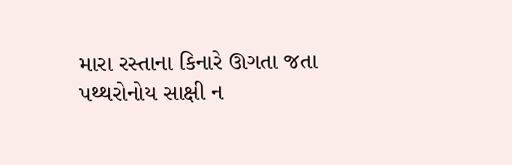મારા રસ્તાના કિનારે ઊગતા જતા પથ્થરોનોય સાક્ષી ન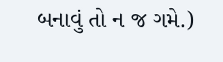બનાવું તો ન જ ગમે.)